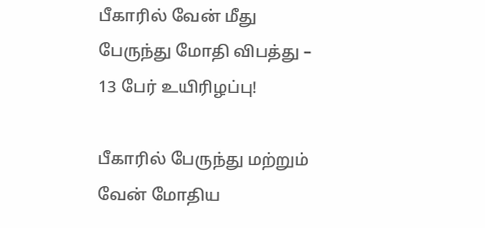பீகாரில் வேன் மீது பேருந்து மோதி விபத்து – 13 பேர் உயிரிழப்பு!

பீகாரில் பேருந்து மற்றும் வேன் மோதிய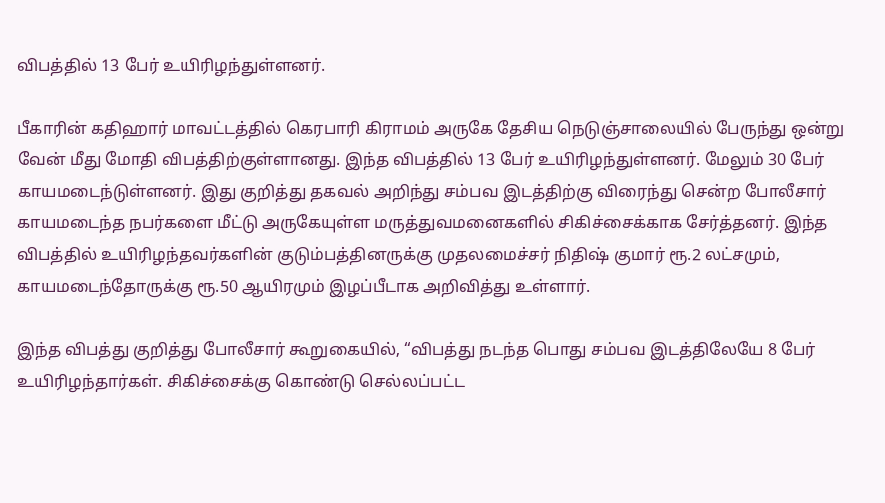விபத்தில் 13 பேர் உயிரிழந்துள்ளனர்.

பீகாரின் கதிஹார் மாவட்டத்தில் கெரபாரி கிராமம் அருகே தேசிய நெடுஞ்சாலையில் பேருந்து ஒன்று வேன் மீது மோதி விபத்திற்குள்ளானது. இந்த விபத்தில் 13 பேர் உயிரிழந்துள்ளனர். மேலும் 30 பேர் காயமடைந்டுள்ளனர். இது குறித்து தகவல் அறிந்து சம்பவ இடத்திற்கு விரைந்து சென்ற போலீசார் காயமடைந்த நபர்களை மீட்டு அருகேயுள்ள மருத்துவமனைகளில் சிகிச்சைக்காக சேர்த்தனர். இந்த விபத்தில் உயிரிழந்தவர்களின் குடும்பத்தினருக்கு முதலமைச்சர் நிதிஷ் குமார் ரூ.2 லட்சமும், காயமடைந்தோருக்கு ரூ.50 ஆயிரமும் இழப்பீடாக அறிவித்து உள்ளார்.

இந்த விபத்து குறித்து போலீசார் கூறுகையில், “விபத்து நடந்த பொது சம்பவ இடத்திலேயே 8 பேர் உயிரிழந்தார்கள். சிகிச்சைக்கு கொண்டு செல்லப்பட்ட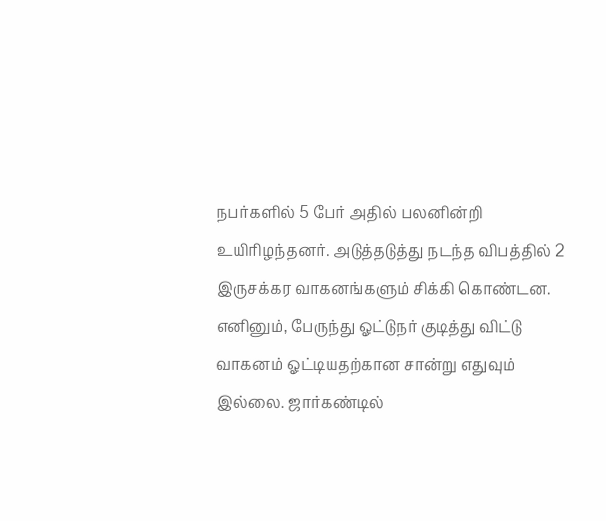நபர்களில் 5 பேர் அதில் பலனின்றி உயிரிழந்தனர். அடுத்தடுத்து நடந்த விபத்தில் 2 இருசக்கர வாகனங்களும் சிக்கி கொண்டன. எனினும், பேருந்து ஓட்டுநர் குடித்து விட்டு வாகனம் ஓட்டியதற்கான சான்று எதுவும் இல்லை. ஜார்கண்டில்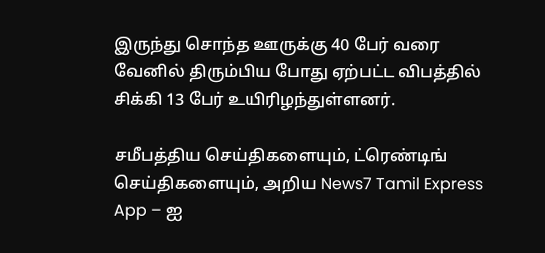இருந்து சொந்த ஊருக்கு 40 பேர் வரை வேனில் திரும்பிய போது ஏற்பட்ட விபத்தில் சிக்கி 13 பேர் உயிரிழந்துள்ளனர்.

சமீபத்திய செய்திகளையும், ட்ரெண்டிங் செய்திகளையும், அறிய News7 Tamil Express App – ஐ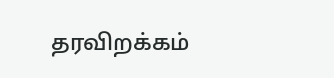தரவிறக்கம்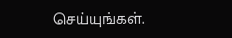செய்யுங்கள்.